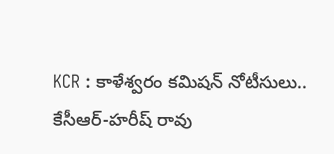KCR : కాళేశ్వరం కమిషన్ నోటీసులు.. కేసీఆర్-హరీష్ రావు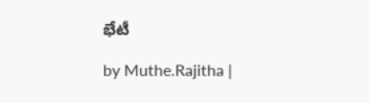భేటీ

by Muthe.Rajitha |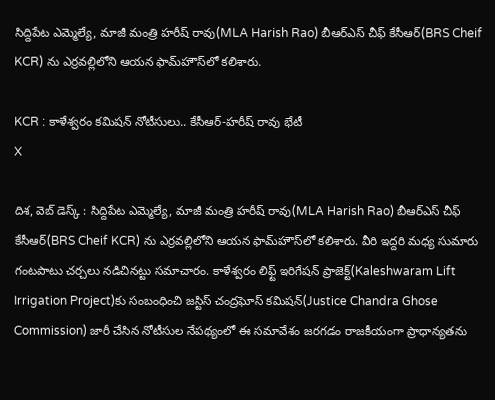సిద్దిపేట ఎమ్మెల్యే, మాజీ మంత్రి హరీష్ రావు(MLA Harish Rao) బీఆర్ఎస్ చీఫ్ కేసీఆర్(BRS Cheif KCR) ను ఎర్రవల్లిలోని ఆయన ఫామ్‌హౌస్‌లో కలిశారు.

KCR : కాళేశ్వరం కమిషన్ నోటీసులు.. కేసీఆర్-హరీష్ రావు భేటీ
X

దిశ, వెబ్ డెస్క్ : సిద్దిపేట ఎమ్మెల్యే, మాజీ మంత్రి హరీష్ రావు(MLA Harish Rao) బీఆర్ఎస్ చీఫ్ కేసీఆర్(BRS Cheif KCR) ను ఎర్రవల్లిలోని ఆయన ఫామ్‌హౌస్‌లో కలిశారు. వీరి ఇద్దరి మధ్య సుమారు గంటపాటు చర్చలు నడిచినట్టు సమాచారం. కాళేశ్వరం లిఫ్ట్ ఇరిగేషన్ ప్రాజెక్ట్‌(Kaleshwaram Lift Irrigation Project)కు సంబంధించి జస్టిస్ చంద్రఘోస్ కమిషన్(Justice Chandra Ghose Commission) జారీ చేసిన నోటీసుల నేపథ్యంలో ఈ సమావేశం జరగడం రాజకీయంగా ప్రాధాన్యతను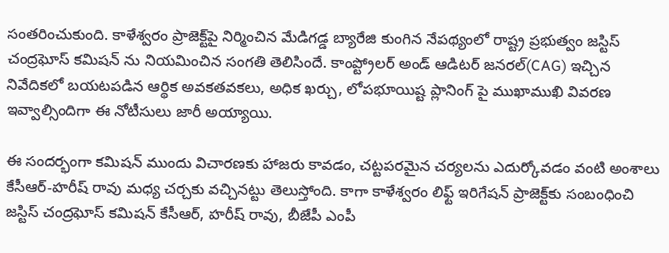సంతరించుకుంది. కాళేశ్వరం ప్రాజెక్ట్‌పై నిర్మించిన మేడిగడ్డ బ్యారేజి కుంగిన నేపథ్యంలో రాష్ట్ర ప్రభుత్వం జస్టిస్ చంద్రఘోస్ కమిషన్ ను నియమించిన సంగతి తెలిసిందే. కాంప్ట్రోలర్ అండ్ ఆడిటర్ జనరల్(CAG) ఇచ్చిన నివేదికలో బయటపడిన ఆర్థిక అవకతవకలు, అధిక ఖర్చు, లోపభూయిష్ట ప్లానింగ్‌ పై ముఖాముఖి వివరణ ఇవ్వాల్సిందిగా ఈ నోటీసులు జారీ అయ్యాయి.

ఈ సందర్భంగా కమిషన్ ముందు విచారణకు హాజరు కావడం, చట్టపరమైన చర్యలను ఎదుర్కోవడం వంటి అంశాలు కేసీఆర్-హరీష్ రావు మధ్య చర్చకు వచ్చినట్టు తెలుస్తోంది. కాగా కాళేశ్వరం లిఫ్ట్ ఇరిగేషన్ ప్రాజెక్ట్‌కు సంబంధించి జస్టిస్ చంద్రఘోస్ కమిషన్ కేసీఆర్, హరీష్ రావు, బీజేపీ ఎంపీ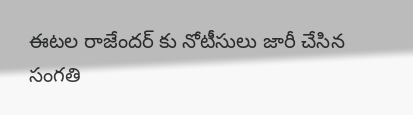ఈటల రాజేందర్ కు నోటీసులు జారీ చేసిన సంగతి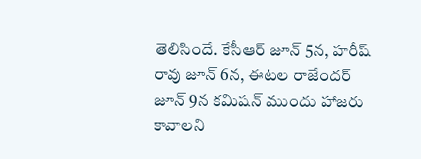తెలిసిందే. కేసీఆర్ జూన్ 5న, హరీష్ రావు జూన్ 6న, ఈటల రాజేందర్ జూన్ 9న కమిషన్ ముందు హాజరు కావాలని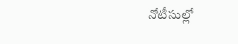నోటీసుల్లో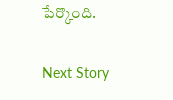పేర్కొంది.

Next Story